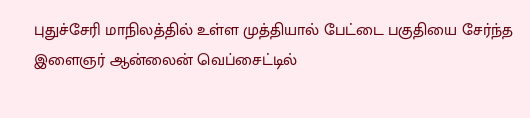புதுச்சேரி மாநிலத்தில் உள்ள முத்தியால் பேட்டை பகுதியை சேர்ந்த இளைஞர் ஆன்லைன் வெப்சைட்டில்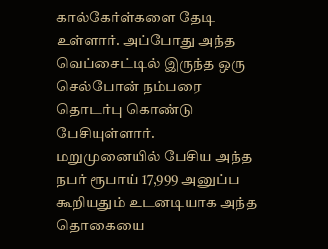கால்கேர்ள்களை தேடி உள்ளார். அப்போது அந்த வெப்சைட்டில் இருந்த ஒரு செல்போன் நம்பரை தொடர்பு கொண்டு பேசியுள்ளார்.
மறுமுனையில் பேசிய அந்த நபர் ரூபாய் 17,999 அனுப்ப கூறியதும் உடனடியாக அந்த தொகையை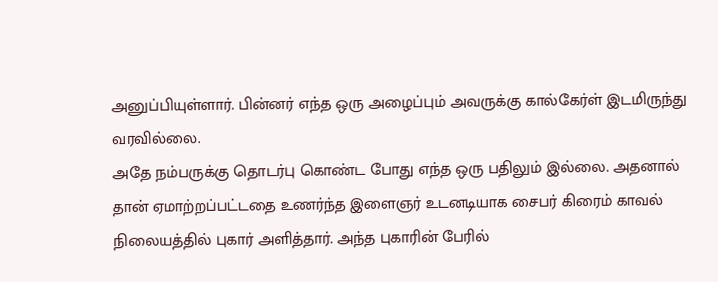அனுப்பியுள்ளார். பின்னர் எந்த ஒரு அழைப்பும் அவருக்கு கால்கேர்ள் இடமிருந்து வரவில்லை.
அதே நம்பருக்கு தொடர்பு கொண்ட போது எந்த ஒரு பதிலும் இல்லை. அதனால் தான் ஏமாற்றப்பட்டதை உணர்ந்த இளைஞர் உடனடியாக சைபர் கிரைம் காவல் நிலையத்தில் புகார் அளித்தார். அந்த புகாரின் பேரில்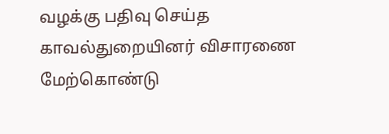வழக்கு பதிவு செய்த காவல்துறையினர் விசாரணை மேற்கொண்டு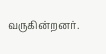வருகின்றனர்.